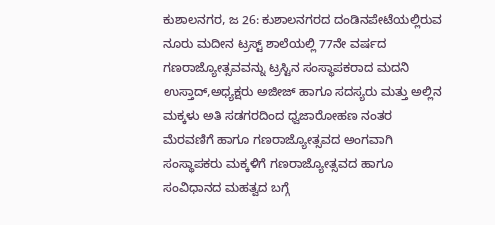ಕುಶಾಲನಗರ, ಜ 26: ಕುಶಾಲನಗರದ ದಂಡಿನಪೇಟೆಯಲ್ಲಿರುವ ನೂರು ಮದೀನ ಟ್ರಸ್ಟ್ ಶಾಲೆಯಲ್ಲಿ 77ನೇ ವರ್ಷದ ಗಣರಾಜ್ಯೋತ್ಸವವನ್ನು ಟ್ರಸ್ಟಿನ ಸಂಸ್ಥಾಪಕರಾದ ಮದನಿ ಉಸ್ತಾದ್,ಅಧ್ಯಕ್ಷರು ಅಜೀಜ್ ಹಾಗೂ ಸದಸ್ಯರು ಮತ್ತು ಅಲ್ಲಿನ ಮಕ್ಕಳು ಅತಿ ಸಡಗರದಿಂದ ಧ್ವಜಾರೋಹಣ ನಂತರ ಮೆರವಣಿಗೆ ಹಾಗೂ ಗಣರಾಜ್ಯೋತ್ಸವದ ಅಂಗವಾಗಿ ಸಂಸ್ಥಾಪಕರು ಮಕ್ಕಳಿಗೆ ಗಣರಾಜ್ಯೋತ್ಸವದ ಹಾಗೂ ಸಂವಿಧಾನದ ಮಹತ್ವದ ಬಗ್ಗೆ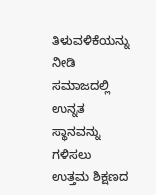ತಿಳುವಳಿಕೆಯನ್ನು ನೀಡಿ ಸಮಾಜದಲ್ಲಿ ಉನ್ನತ ಸ್ಥಾನವನ್ನು ಗಳಿಸಲು ಉತ್ತಮ ಶಿಕ್ಷಣದ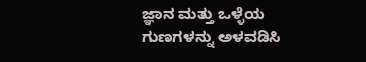ಜ್ಞಾನ ಮತ್ತು ಒಳ್ಳೆಯ ಗುಣಗಳನ್ನು ಅಳವಡಿಸಿ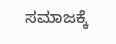ಸಮಾಜಕ್ಕೆ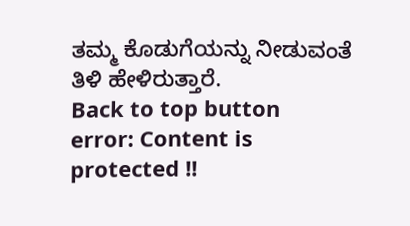ತಮ್ಮ ಕೊಡುಗೆಯನ್ನು ನೀಡುವಂತೆ ತಿಳಿ ಹೇಳಿರುತ್ತಾರೆ.
Back to top button
error: Content is protected !!